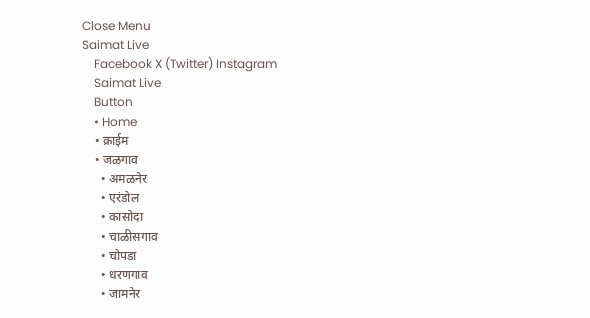Close Menu
Saimat Live
    Facebook X (Twitter) Instagram
    Saimat Live
    Button
    • Home
    • क्राईम
    • जळगाव
      • अमळनेर
      • एरंडोल
      • कासोदा
      • चाळीसगाव
      • चोपडा
      • धरणगाव
      • जामनेर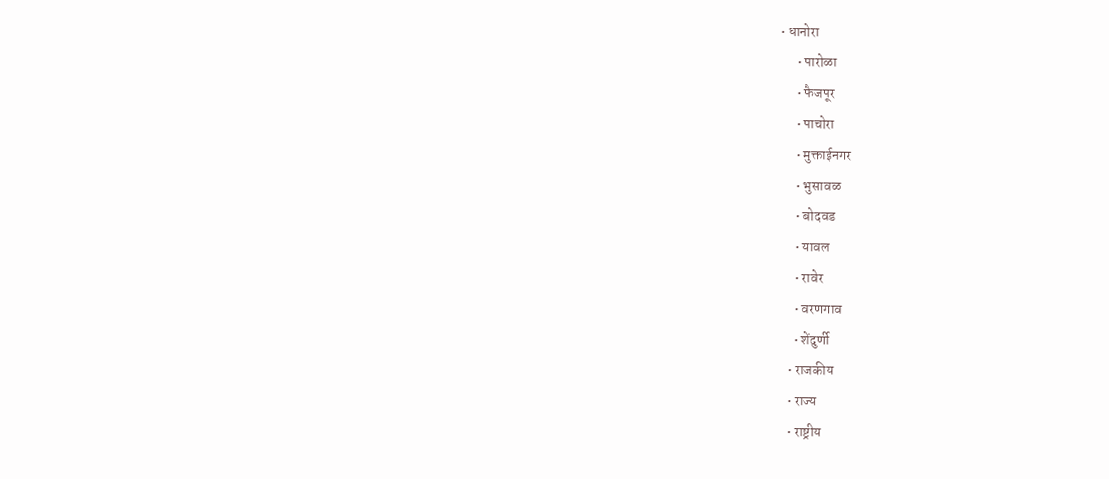• धानोरा
      • पारोळा
      • फैजपूर
      • पाचोरा
      • मुक्ताईनगर
      • भुसावळ
      • बोदवड
      • यावल
      • रावेर
      • वरणगाव
      • शेंदुर्णी
    • राजकीय
    • राज्य
    • राष्ट्रीय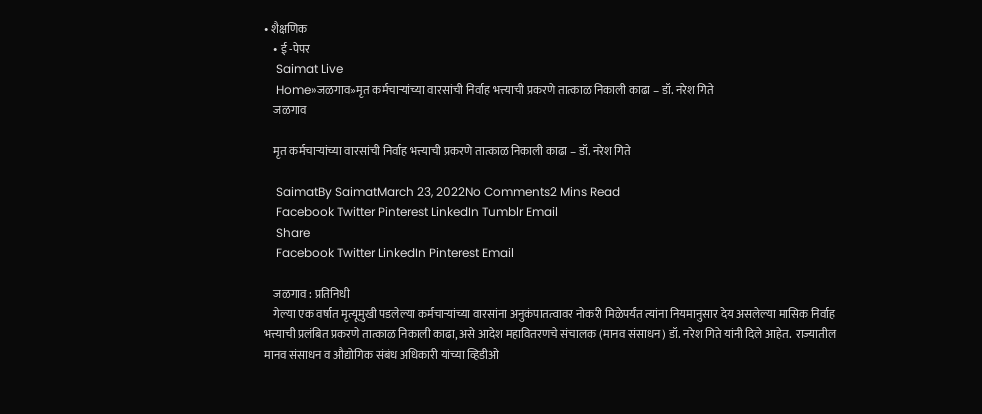• शैक्षणिक
    • ई -पेपर
    Saimat Live
    Home»जळगाव»मृत कर्मचार्‍यांच्या वारसांची निर्वाह भत्त्याची प्रकरणे तात्काळ निकाली काढा – डॉ. नरेश गिते
    जळगाव

    मृत कर्मचार्‍यांच्या वारसांची निर्वाह भत्त्याची प्रकरणे तात्काळ निकाली काढा – डॉ. नरेश गिते

    SaimatBy SaimatMarch 23, 2022No Comments2 Mins Read
    Facebook Twitter Pinterest LinkedIn Tumblr Email
    Share
    Facebook Twitter LinkedIn Pinterest Email

    जळगाव : प्रतिनिधी
    गेल्या एक वर्षात मृत्यूमुखी पडलेल्या कर्मचार्‍यांच्या वारसांना अनुकंपातत्वावर नोकरी मिळेपर्यंत त्यांना नियमानुसार देय असलेल्या मासिक निर्वाह भत्त्याची प्रलंबित प्रकरणे तात्काळ निकाली काढा, असे आदेश महावितरणचे संचालक (मानव संसाधन) डॉ. नरेश गिते यांनी दिले आहेत.  राज्यातील मानव संसाधन व औद्योगिक संबंध अधिकारी यांच्या व्हिडीओ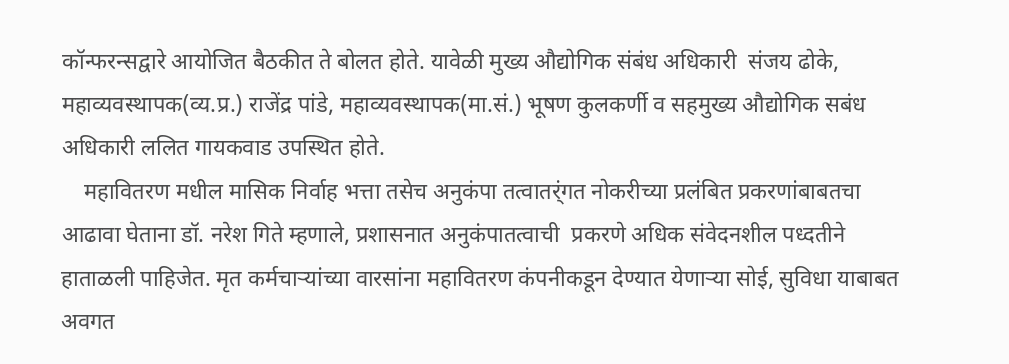कॉन्फरन्सद्वारे आयोजित बैठकीत ते बोलत होते. यावेळी मुख्य औद्योगिक संबंध अधिकारी  संजय ढोके, महाव्यवस्थापक(व्य.प्र.) राजेंद्र पांडे, महाव्यवस्थापक(मा.सं.) भूषण कुलकर्णी व सहमुख्य औद्योगिक सबंध अधिकारी ललित गायकवाड उपस्थित होते.
    महावितरण मधील मासिक निर्वाह भत्ता तसेच अनुकंपा तत्वातर्ंगत नोकरीच्या प्रलंबित प्रकरणांबाबतचा आढावा घेताना डॉ. नरेश गिते म्हणाले, प्रशासनात अनुकंपातत्वाची  प्रकरणे अधिक संवेदनशील पध्दतीने हाताळली पाहिजेत. मृत कर्मचार्‍यांच्या वारसांना महावितरण कंपनीकडून देण्यात येणार्‍या सोई, सुविधा याबाबत अवगत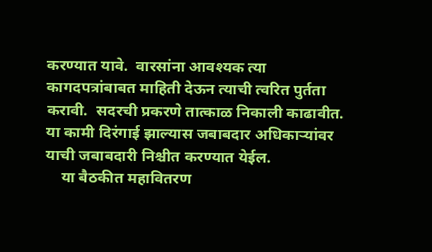करण्यात यावे.  वारसांना आवश्यक त्या कागदपत्रांबाबत माहिती देऊन त्याची त्वरित पुर्तता करावी.  सदरची प्रकरणे तात्काळ निकाली काढावीत. या कामी दिरंगाई झाल्यास जबाबदार अधिकार्‍यांवर याची जबाबदारी निश्चीत करण्यात येईल.
    या बैठकीत महावितरण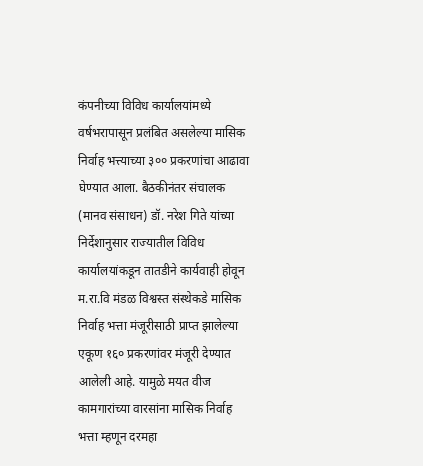कंपनीच्या विविध कार्यालयांमध्ये वर्षभरापासून प्रलंबित असलेल्या मासिक निर्वाह भत्त्याच्या ३०० प्रकरणांचा आढावा घेण्यात आला. बैठकीनंतर संचालक (मानव संसाधन) डॉ. नरेश गिते यांच्या निर्देशानुसार राज्यातील विविध कार्यालयांकडून तातडीने कार्यवाही होवून म.रा.वि मंडळ विश्वस्त संस्थेकडे मासिक निर्वाह भत्ता मंजूरीसाठी प्राप्त झालेल्या एकूण १६० प्रकरणांवर मंजूरी देण्यात आलेली आहे. यामुळे मयत वीज कामगारांच्या वारसांना मासिक निर्वाह भत्ता म्हणून दरमहा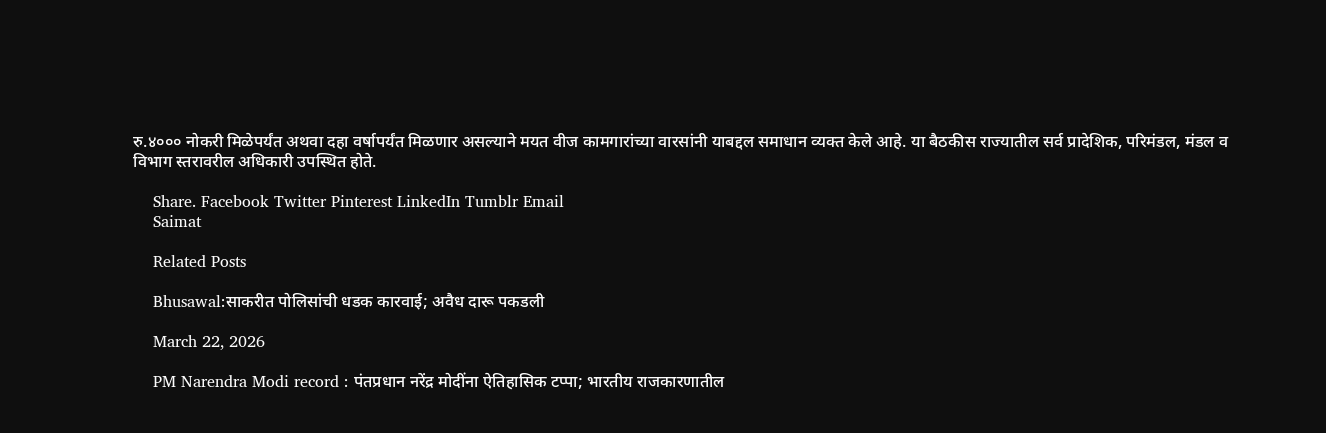रु.४००० नोकरी मिळेपर्यंत अथवा दहा वर्षापर्यंत मिळणार असल्याने मयत वीज कामगारांच्या वारसांनी याबद्दल समाधान व्यक्त केले आहे. या बैठकीस राज्यातील सर्व प्रादेशिक, परिमंडल, मंडल व विभाग स्तरावरील अधिकारी उपस्थित होते.

    Share. Facebook Twitter Pinterest LinkedIn Tumblr Email
    Saimat

    Related Posts

    Bhusawal:साकरीत पोलिसांची धडक कारवाई; अवैध दारू पकडली

    March 22, 2026

    PM Narendra Modi record : पंतप्रधान नरेंद्र मोदींना ऐतिहासिक टप्पा; भारतीय राजकारणातील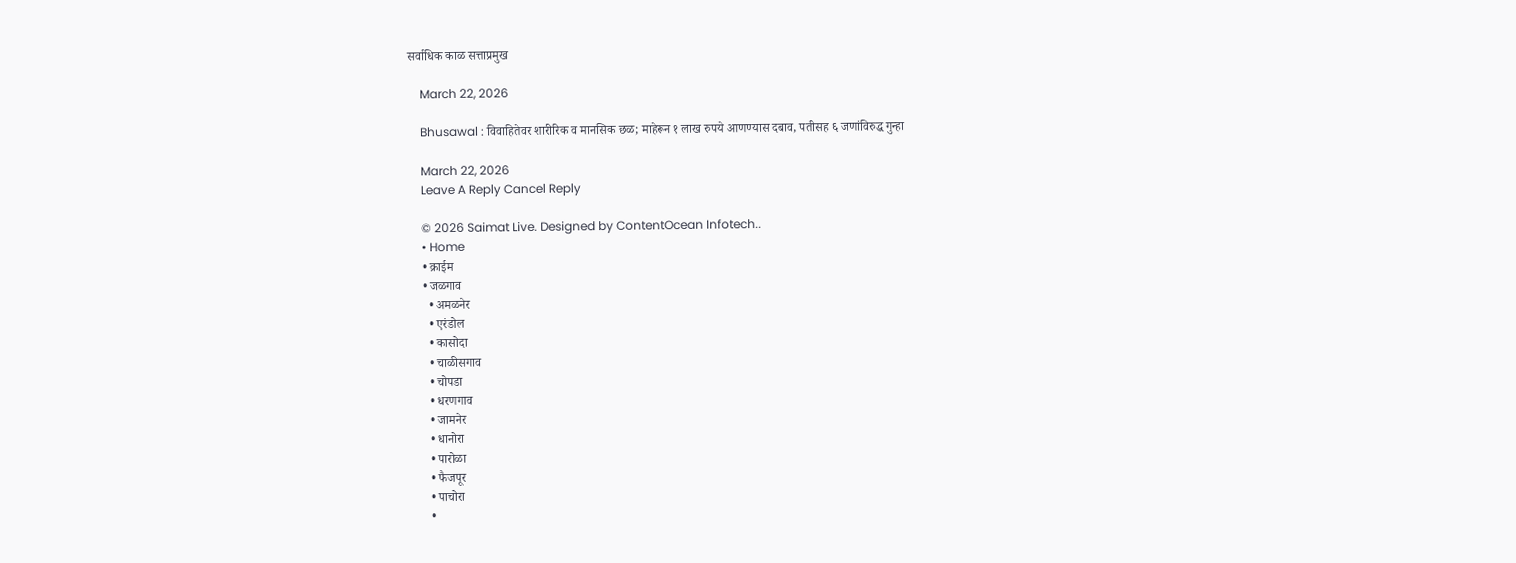सर्वाधिक काळ सत्ताप्रमुख

    March 22, 2026

    Bhusawal : विवाहितेवर शारीरिक व मानसिक छळ; माहेरून १ लाख रुपये आणण्यास दबाव, पतीसह ६ जणांविरुद्ध गुन्हा

    March 22, 2026
    Leave A Reply Cancel Reply

    © 2026 Saimat Live. Designed by ContentOcean Infotech..
    • Home
    • क्राईम
    • जळगाव
      • अमळनेर
      • एरंडोल
      • कासोदा
      • चाळीसगाव
      • चोपडा
      • धरणगाव
      • जामनेर
      • धानोरा
      • पारोळा
      • फैजपूर
      • पाचोरा
      •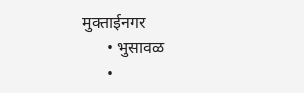मुक्ताईनगर
      • भुसावळ
      •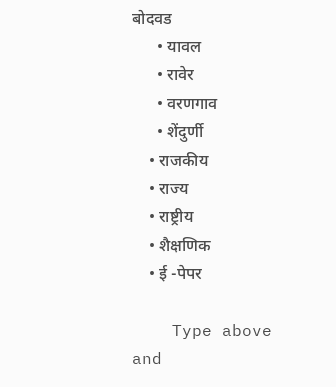बोदवड
      • यावल
      • रावेर
      • वरणगाव
      • शेंदुर्णी
    • राजकीय
    • राज्य
    • राष्ट्रीय
    • शैक्षणिक
    • ई -पेपर

    Type above and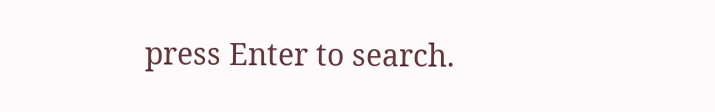press Enter to search.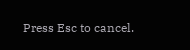Press Esc to cancel.